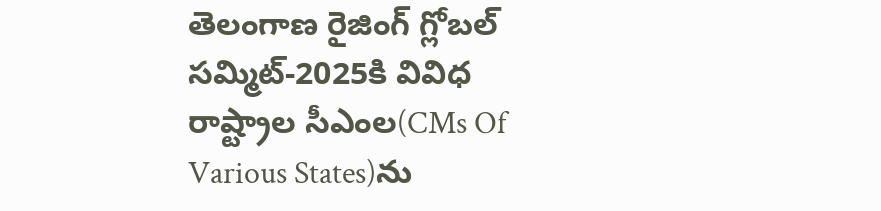తెలంగాణ రైజింగ్ గ్లోబల్ సమ్మిట్-2025కి వివిధ రాష్ట్రాల సీఎంల(CMs Of Various States)ను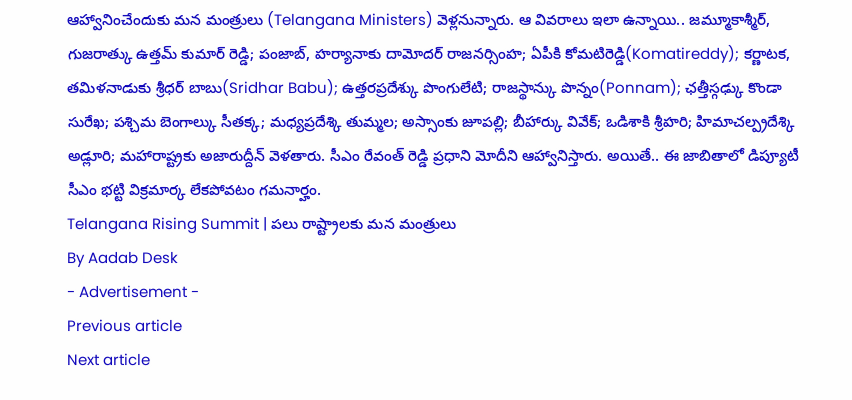ఆహ్వానించేందుకు మన మంత్రులు (Telangana Ministers) వెళ్లనున్నారు. ఆ వివరాలు ఇలా ఉన్నాయి.. జమ్మూకాశ్మీర్, గుజరాత్కు ఉత్తమ్ కుమార్ రెడ్డి; పంజాబ్, హర్యానాకు దామోదర్ రాజనర్సింహ; ఏపీకి కోమటిరెడ్డి(Komatireddy); కర్ణాటక, తమిళనాడుకు శ్రీధర్ బాబు(Sridhar Babu); ఉత్తరప్రదేశ్కు పొంగులేటి; రాజస్థాన్కు పొన్నం(Ponnam); ఛత్తీస్గఢ్కు కొండా సురేఖ; పశ్చిమ బెంగాల్కు సీతక్క; మధ్యప్రదేశ్కి తుమ్మల; అస్సాంకు జూపల్లి; బీహార్కు వివేక్; ఒడిశాకి శ్రీహరి; హిమాచల్ప్రదేశ్కి అడ్లూరి; మహారాష్ట్రకు అజారుద్దీన్ వెళతారు. సీఎం రేవంత్ రెడ్డి ప్రధాని మోదీని ఆహ్వానిస్తారు. అయితే.. ఈ జాబితాలో డిప్యూటీ సీఎం భట్టి విక్రమార్క లేకపోవటం గమనార్హం.
Telangana Rising Summit | పలు రాష్ట్రాలకు మన మంత్రులు
By Aadab Desk
- Advertisement -
Previous article
Next article